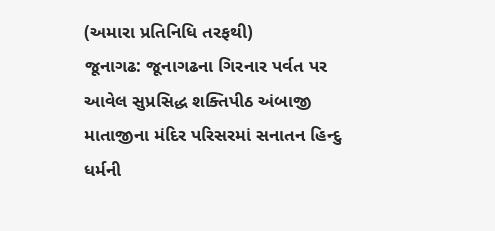(અમારા પ્રતિનિધિ તરફથી)
જૂનાગઢ: જૂનાગઢના ગિરનાર પર્વત પર આવેલ સુપ્રસિદ્ધ શક્તિપીઠ અંબાજી માતાજીના મંદિર પરિસરમાં સનાતન હિન્દુ ધર્મની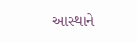આસ્થાને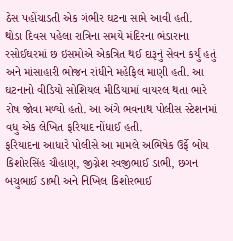ઠેસ પહોંચાડતી એક ગંભીર ઘટના સામે આવી હતી.
થોડા દિવસ પહેલા રાત્રિના સમયે મંદિરના ભંડારાના રસોઈઘરમાં છ ઇસમોએ એકત્રિત થઈ દારૂનું સેવન કર્યું હતું અને માંસાહારી ભોજન રાંધીને મહેફિલ માણી હતી. આ ઘટનાનો વીડિયો સોશિયલ મીડિયામાં વાયરલ થતા ભારે રોષ જોવા મળ્યો હતો. આ અંગે ભવનાથ પોલીસ સ્ટેશનમાં વધુ એક લેખિત ફરિયાદ નોંધાઈ હતી.
ફરિયાદના આધારે પોલીસે આ મામલે અભિષેક ઉર્ફે બોય કિશોરસિંહ ચૌહાણ, જીગ્નેશ રવજીભાઈ ડાભી, છગન બચુભાઈ ડાભી અને નિખિલ કિશોરભાઈ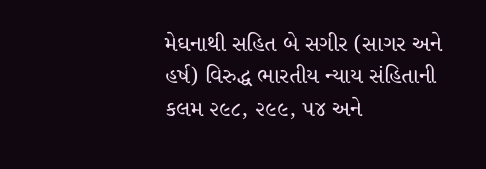મેઘનાથી સહિત બે સગીર (સાગર અને હર્ષ) વિરુદ્ધ ભારતીય ન્યાય સંહિતાની કલમ ૨૯૮, ૨૯૯, ૫૪ અને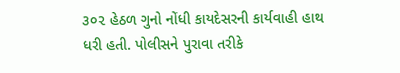૩૦૨ હેઠળ ગુનો નોંધી કાયદેસરની કાર્યવાહી હાથ ધરી હતી. પોલીસને પુરાવા તરીકે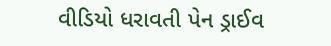વીડિયો ધરાવતી પેન ડ્રાઈવ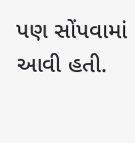પણ સોંપવામાં આવી હતી.